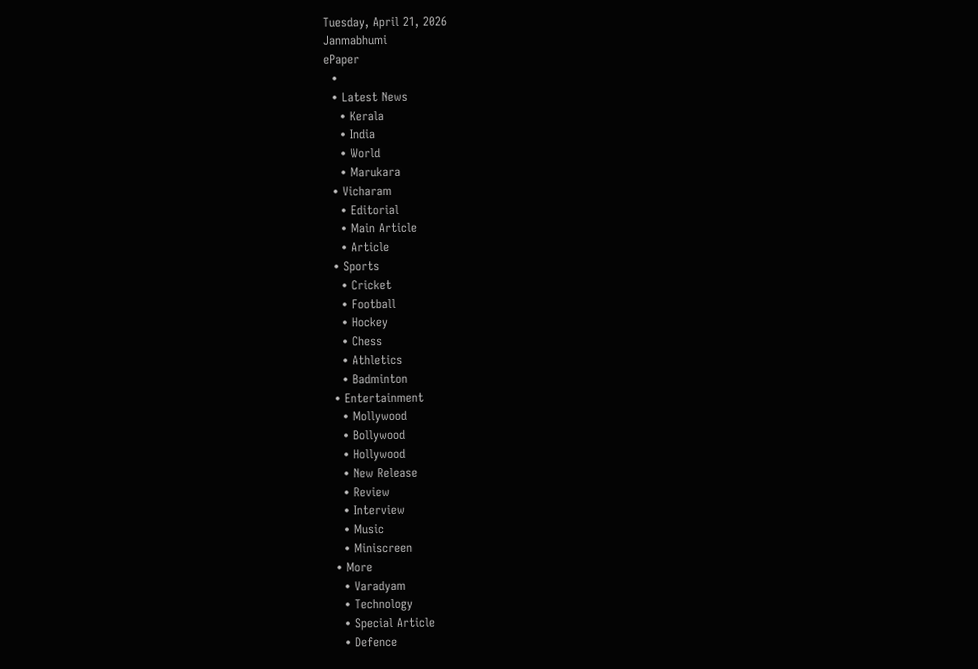Tuesday, April 21, 2026
Janmabhumi
ePaper
  •
  • Latest News
    • Kerala
    • India
    • World
    • Marukara
  • Vicharam
    • Editorial
    • Main Article
    • Article
  • Sports
    • Cricket
    • Football
    • Hockey
    • Chess
    • Athletics
    • Badminton
  • Entertainment
    • Mollywood
    • Bollywood
    • Hollywood
    • New Release
    • Review
    • Interview
    • Music
    • Miniscreen
  • More
    • Varadyam
    • Technology
    • Special Article
    • Defence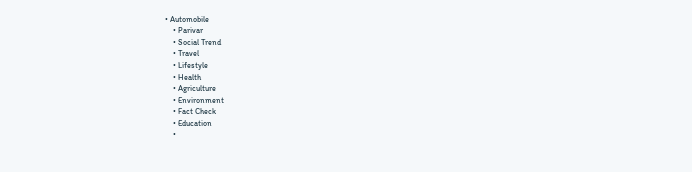• Automobile
    • Parivar
    • Social Trend
    • Travel
    • Lifestyle
    • Health
    • Agriculture
    • Environment
    • Fact Check
    • Education
    •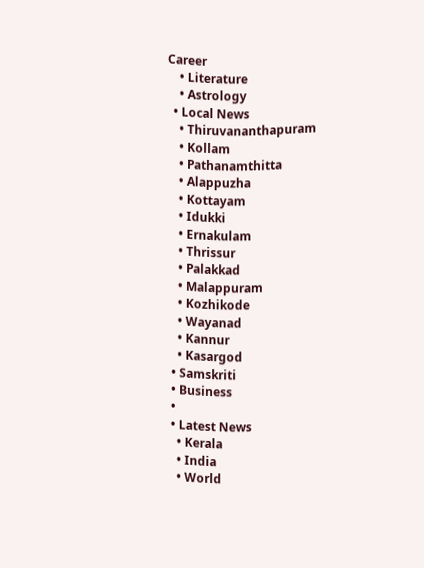Career
    • Literature
    • Astrology
  • Local News
    • Thiruvananthapuram
    • Kollam
    • Pathanamthitta
    • Alappuzha
    • Kottayam
    • Idukki
    • Ernakulam
    • Thrissur
    • Palakkad
    • Malappuram
    • Kozhikode
    • Wayanad
    • Kannur
    • Kasargod
  • Samskriti
  • Business
  •
  • Latest News
    • Kerala
    • India
    • World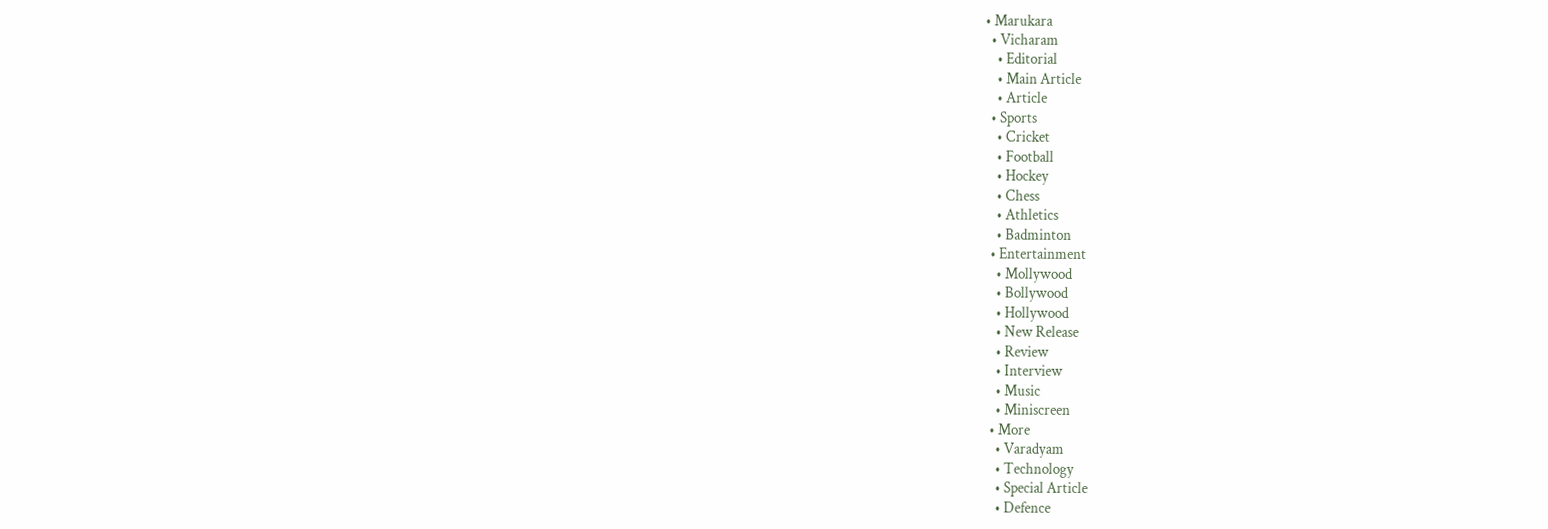• Marukara
  • Vicharam
    • Editorial
    • Main Article
    • Article
  • Sports
    • Cricket
    • Football
    • Hockey
    • Chess
    • Athletics
    • Badminton
  • Entertainment
    • Mollywood
    • Bollywood
    • Hollywood
    • New Release
    • Review
    • Interview
    • Music
    • Miniscreen
  • More
    • Varadyam
    • Technology
    • Special Article
    • Defence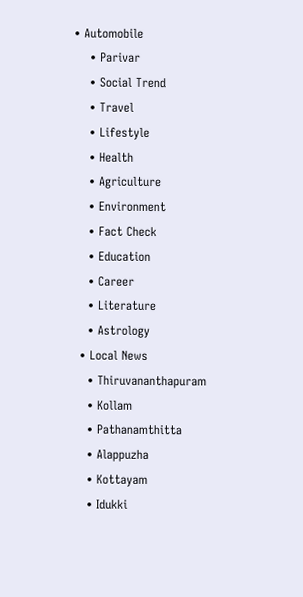• Automobile
    • Parivar
    • Social Trend
    • Travel
    • Lifestyle
    • Health
    • Agriculture
    • Environment
    • Fact Check
    • Education
    • Career
    • Literature
    • Astrology
  • Local News
    • Thiruvananthapuram
    • Kollam
    • Pathanamthitta
    • Alappuzha
    • Kottayam
    • Idukki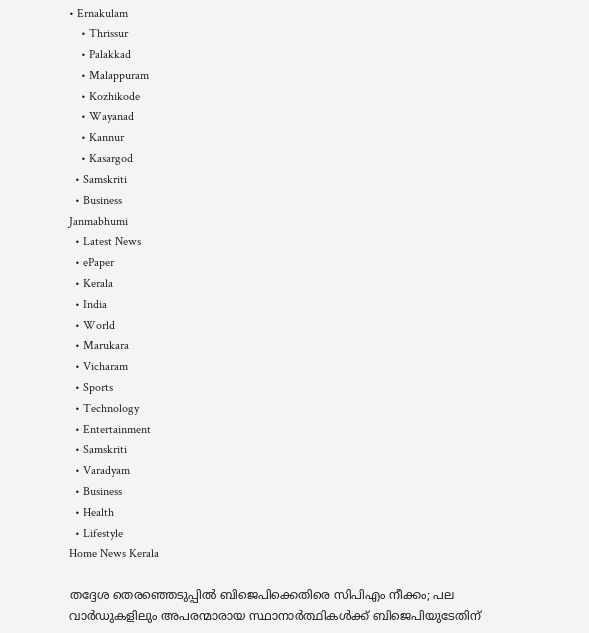• Ernakulam
    • Thrissur
    • Palakkad
    • Malappuram
    • Kozhikode
    • Wayanad
    • Kannur
    • Kasargod
  • Samskriti
  • Business
Janmabhumi
  • Latest News
  • ePaper
  • Kerala
  • India
  • World
  • Marukara
  • Vicharam
  • Sports
  • Technology
  • Entertainment
  • Samskriti
  • Varadyam
  • Business
  • Health
  • Lifestyle
Home News Kerala

തദ്ദേശ തെരഞ്ഞെടുപ്പില്‍ ബിജെപിക്കെതിരെ സിപിഎം നീക്കം; പല വാര്‍ഡുകളിലും അപരന്മാരായ സ്ഥാനാര്‍ത്ഥികള്‍ക്ക് ബിജെപിയുടേതിന്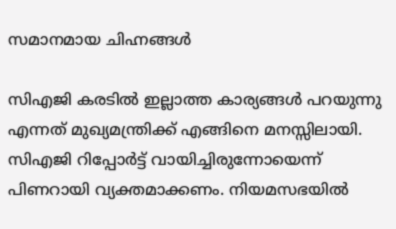സമാനമായ ചിഹ്നങ്ങള്‍

സിഎജി കരടില്‍ ഇല്ലാത്ത കാര്യങ്ങള്‍ പറയുന്നു എന്നത് മുഖ്യമന്ത്രിക്ക് എങ്ങിനെ മനസ്സിലായി. സിഎജി റിപ്പോര്‍ട്ട് വായിച്ചിരുന്നോയെന്ന് പിണറായി വ്യക്തമാക്കണം. നിയമസഭയില്‍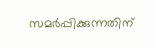സമര്‍പ്പിക്കുന്നതിന്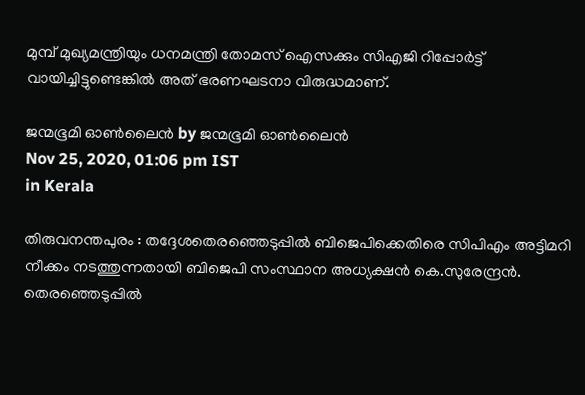മുമ്പ് മുഖ്യമന്ത്രിയും ധനമന്ത്രി തോമസ് ഐസക്കും സിഎജി റിപ്പോര്‍ട്ട് വായിച്ചിട്ടുണ്ടെങ്കില്‍ അത് ഭരണഘടനാ വിരുദ്ധമാണ്.

ജന്മഭൂമി ഓണ്‍ലൈന്‍ by ജന്മഭൂമി ഓണ്‍ലൈന്‍
Nov 25, 2020, 01:06 pm IST
in Kerala

തിരുവനന്തപുരം : തദ്ദേശതെരഞ്ഞെടുപ്പില്‍ ബിജെപിക്കെതിരെ സിപിഎം അട്ടിമറി നീക്കം നടത്തുന്നതായി ബിജെപി സംസ്ഥാന അധ്യക്ഷന്‍ കെ.സുരേന്ദ്രന്‍. തെരഞ്ഞെടുപ്പില്‍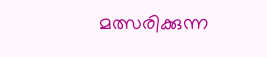മത്സരിക്കുന്ന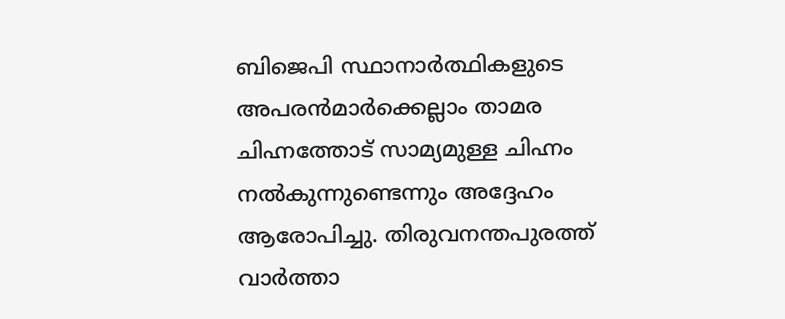ബിജെപി സ്ഥാനാര്‍ത്ഥികളുടെ അപരന്‍മാര്‍ക്കെല്ലാം താമര ചിഹ്നത്തോട് സാമ്യമുള്ള ചിഹ്നം നല്‍കുന്നുണ്ടെന്നും അദ്ദേഹം ആരോപിച്ചു. തിരുവനന്തപുരത്ത് വാര്‍ത്താ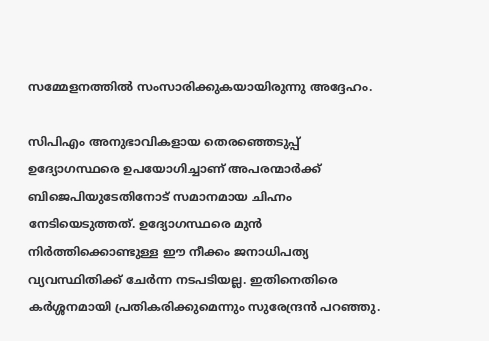സമ്മേളനത്തില്‍ സംസാരിക്കുകയായിരുന്നു അദ്ദേഹം.

സിപിഎം അനുഭാവികളായ തെരഞ്ഞെടുപ്പ് ഉദ്യോഗസ്ഥരെ ഉപയോഗിച്ചാണ് അപരന്മാര്‍ക്ക് ബിജെപിയുടേതിനോട് സമാനമായ ചിഹ്നം നേടിയെടുത്തത്. ഉദ്യോഗസ്ഥരെ മുന്‍ നിര്‍ത്തിക്കൊണ്ടുള്ള ഈ നീക്കം ജനാധിപത്യ വ്യവസ്ഥിതിക്ക് ചേര്‍ന്ന നടപടിയല്ല. ഇതിനെതിരെ കര്‍ശ്ശനമായി പ്രതികരിക്കുമെന്നും സുരേന്ദ്രന്‍ പറഞ്ഞു.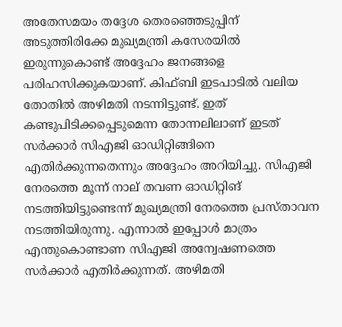അതേസമയം തദ്ദേശ തെരഞ്ഞെടുപ്പിന് അടുത്തിരിക്കേ മുഖ്യമന്ത്രി കസേരയില്‍ ഇരുന്നുകൊണ്ട് അദ്ദേഹം ജനങ്ങളെ പരിഹസിക്കുകയാണ്. കിഫ്ബി ഇടപാടില്‍ വലിയ തോതില്‍ അഴിമതി നടന്നിട്ടുണ്ട്. ഇത് കണ്ടുപിടിക്കപ്പെടുമെന്ന തോന്നലിലാണ് ഇടത് സര്‍ക്കാര്‍ സിഎജി ഓഡിറ്റിങ്ങിനെ എതിര്‍ക്കുന്നതെന്നും അദ്ദേഹം അറിയിച്ചു. സിഎജി നേരത്തെ മൂന്ന് നാല് തവണ ഓഡിറ്റിങ് നടത്തിയിട്ടുണ്ടെന്ന് മുഖ്യമന്ത്രി നേരത്തെ പ്രസ്താവന നടത്തിയിരുന്നു. എന്നാല്‍ ഇപ്പോള്‍ മാത്രം എന്തുകൊണ്ടാണ സിഎജി അന്വേഷണത്തെ സര്‍ക്കാര്‍ എതിര്‍ക്കുന്നത്. അഴിമതി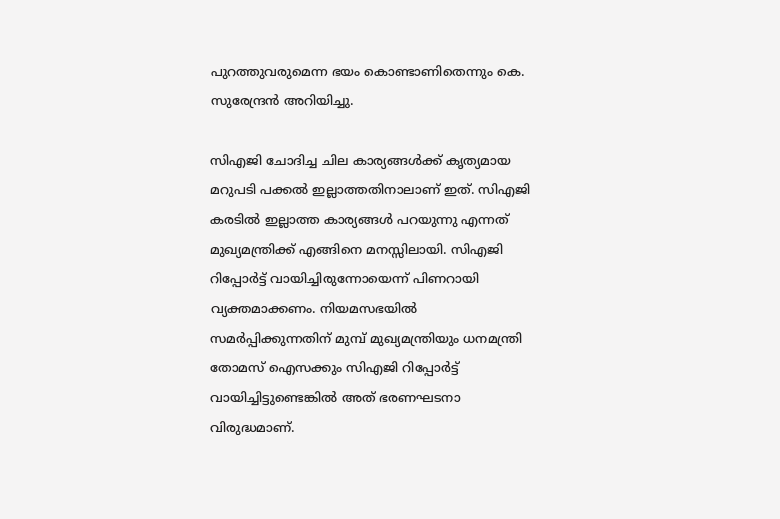പുറത്തുവരുമെന്ന ഭയം കൊണ്ടാണിതെന്നും കെ. സുരേന്ദ്രന്‍ അറിയിച്ചു.

സിഎജി ചോദിച്ച ചില കാര്യങ്ങള്‍ക്ക് കൃത്യമായ മറുപടി പക്കല്‍ ഇല്ലാത്തതിനാലാണ് ഇത്. സിഎജി കരടില്‍ ഇല്ലാത്ത കാര്യങ്ങള്‍ പറയുന്നു എന്നത് മുഖ്യമന്ത്രിക്ക് എങ്ങിനെ മനസ്സിലായി. സിഎജി റിപ്പോര്‍ട്ട് വായിച്ചിരുന്നോയെന്ന് പിണറായി വ്യക്തമാക്കണം. നിയമസഭയില്‍ സമര്‍പ്പിക്കുന്നതിന് മുമ്പ് മുഖ്യമന്ത്രിയും ധനമന്ത്രി തോമസ് ഐസക്കും സിഎജി റിപ്പോര്‍ട്ട് വായിച്ചിട്ടുണ്ടെങ്കില്‍ അത് ഭരണഘടനാ വിരുദ്ധമാണ്.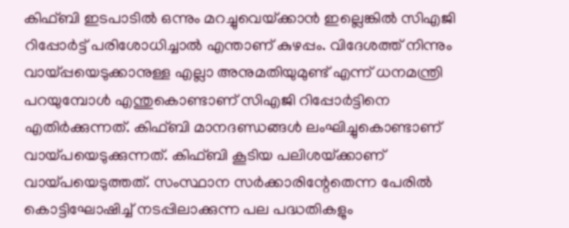കിഫ്ബി ഇടപാടില്‍ ഒന്നും മറച്ചുവെയ്‌ക്കാന്‍ ഇല്ലെങ്കില്‍ സിഎജി റിപ്പോര്‍ട്ട് പരിശോധിച്ചാല്‍ എന്താണ് കുഴപ്പം. വിദേശത്ത് നിന്നും വായ്‌പ്പയെടുക്കാനുള്ള എല്ലാ അനുമതിയുമുണ്ട് എന്ന് ധനമന്ത്രി പറയുമ്പോള്‍ എന്തുകൊണ്ടാണ് സിഎജി റിപ്പോര്‍ട്ടിനെ എതിര്‍ക്കുന്നത്. കിഫ്ബി മാനദണ്ഡങ്ങള്‍ ലംഘിച്ചുകൊണ്ടാണ് വായ്‌പയെടുക്കുന്നത്. കിഫ്ബി കൂടിയ പലിശയ്‌ക്കാണ് വായ്‌പയെടുത്തത്. സംസ്ഥാന സര്‍ക്കാരിന്റേതെന്ന പേരില്‍ കൊട്ടിഘോഷിച്ച് നടപ്പിലാക്കുന്ന പല പദ്ധതികളും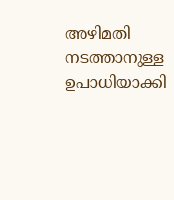അഴിമതി നടത്താനുള്ള ഉപാധിയാക്കി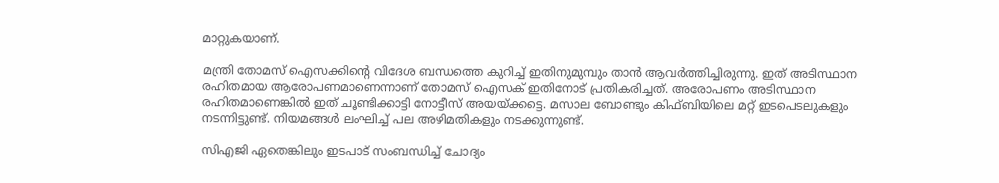മാറ്റുകയാണ്.

മന്ത്രി തോമസ് ഐസക്കിന്റെ വിദേശ ബന്ധത്തെ കുറിച്ച് ഇതിനുമുമ്പും താന്‍ ആവര്‍ത്തിച്ചിരുന്നു. ഇത് അടിസ്ഥാന രഹിതമായ ആരോപണമാണെന്നാണ് തോമസ് ഐസക് ഇതിനോട് പ്രതികരിച്ചത്. അരോപണം അടിസ്ഥാന രഹിതമാണെങ്കില്‍ ഇത് ചൂണ്ടിക്കാട്ടി നോട്ടീസ് അയയ്‌ക്കട്ടെ. മസാല ബോണ്ടും കിഫ്ബിയിലെ മറ്റ് ഇടപെടലുകളും നടന്നിട്ടുണ്ട്. നിയമങ്ങള്‍ ലംഘിച്ച് പല അഴിമതികളും നടക്കുന്നുണ്ട്.

സിഎജി ഏതെങ്കിലും ഇടപാട് സംബന്ധിച്ച് ചോദ്യം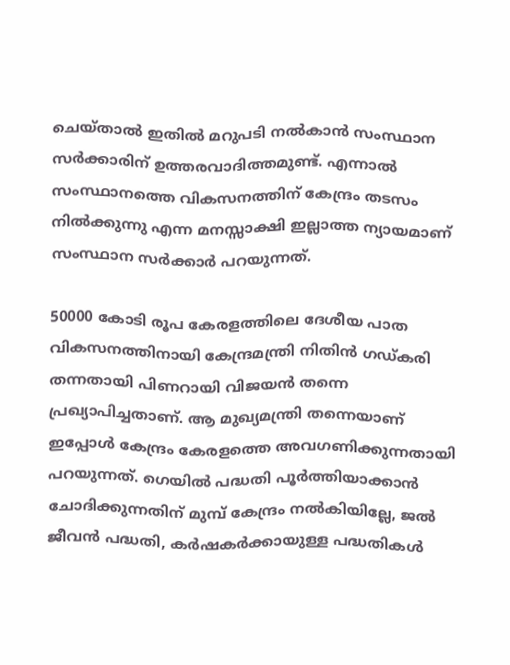ചെയ്താല്‍ ഇതില്‍ മറുപടി നല്‍കാന്‍ സംസ്ഥാന സര്‍ക്കാരിന് ഉത്തരവാദിത്തമുണ്ട്. എന്നാല്‍ സംസ്ഥാനത്തെ വികസനത്തിന് കേന്ദ്രം തടസം നില്‍ക്കുന്നു എന്ന മനസ്സാക്ഷി ഇല്ലാത്ത ന്യായമാണ് സംസ്ഥാന സര്‍ക്കാര്‍ പറയുന്നത്.

50000 കോടി രൂപ കേരളത്തിലെ ദേശീയ പാത വികസനത്തിനായി കേന്ദ്രമന്ത്രി നിതിന്‍ ഗഡ്കരി തന്നതായി പിണറായി വിജയന്‍ തന്നെ പ്രഖ്യാപിച്ചതാണ്. ആ മുഖ്യമന്ത്രി തന്നെയാണ് ഇപ്പോള്‍ കേന്ദ്രം കേരളത്തെ അവഗണിക്കുന്നതായി പറയുന്നത്. ഗെയില്‍ പദ്ധതി പൂര്‍ത്തിയാക്കാന്‍ ചോദിക്കുന്നതിന് മുമ്പ് കേന്ദ്രം നല്‍കിയില്ലേ, ജല്‍ ജീവന്‍ പദ്ധതി, കര്‍ഷകര്‍ക്കായുള്ള പദ്ധതികള്‍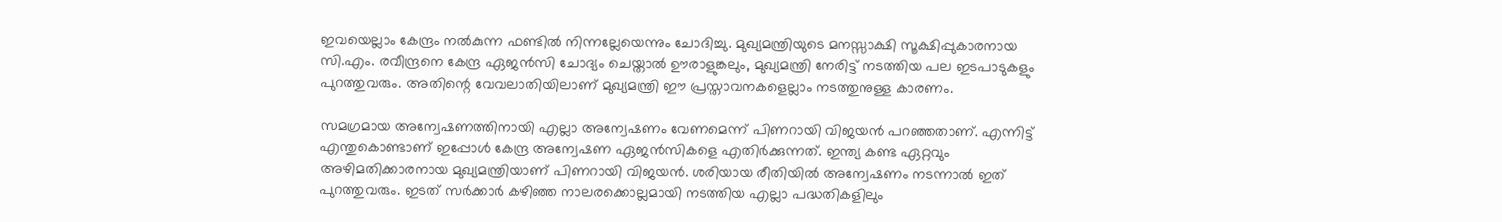ഇവയെല്ലാം കേന്ദ്രം നല്‍കുന്ന ഫണ്ടില്‍ നിന്നല്ലേയെന്നും ചോദിച്ചു. മുഖ്യമന്ത്രിയുടെ മനസ്സാക്ഷി സൂക്ഷിപ്പുകാരനായ സി.എം. രവീന്ദ്രനെ കേന്ദ്ര ഏജന്‍സി ചോദ്യം ചെയ്താല്‍ ഊരാളുങ്കലും, മുഖ്യമന്ത്രി നേരിട്ട് നടത്തിയ പല ഇടപാടുകളും പുറത്തുവരും. അതിന്റെ വേവലാതിയിലാണ് മുഖ്യമന്ത്രി ഈ പ്രസ്താവനകളെല്ലാം നടത്തുനുള്ള കാരണം.

സമഗ്രമായ അന്വേഷണത്തിനായി എല്ലാ അന്വേഷണം വേണമെന്ന് പിണറായി വിജയന്‍ പറഞ്ഞതാണ്. എന്നിട്ട് എന്തുകൊണ്ടാണ് ഇപ്പോള്‍ കേന്ദ്ര അന്വേഷണ ഏജന്‍സികളെ എതിര്‍ക്കുന്നത്. ഇന്ത്യ കണ്ട ഏറ്റവും അഴിമതിക്കാരനായ മുഖ്യമന്ത്രിയാണ് പിണറായി വിജയന്‍. ശരിയായ രീതിയില്‍ അന്വേഷണം നടന്നാല്‍ ഇത് പുറത്തുവരും. ഇടത് സര്‍ക്കാര്‍ കഴിഞ്ഞ നാലരക്കൊല്ലമായി നടത്തിയ എല്ലാ പദ്ധതികളിലും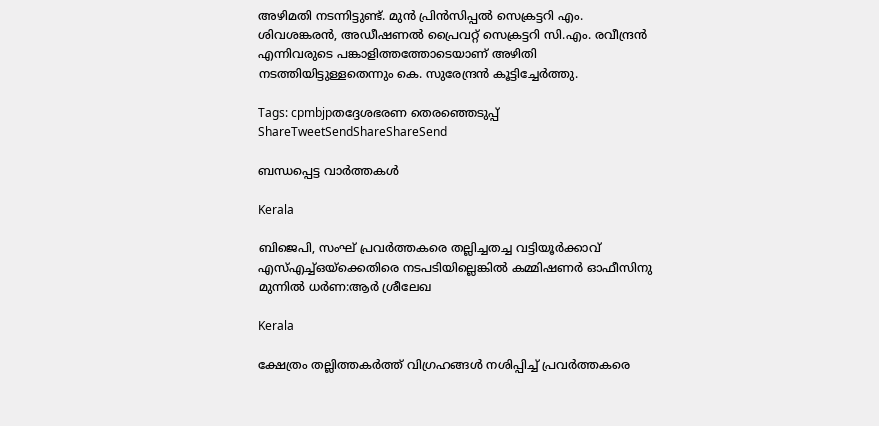അഴിമതി നടന്നിട്ടുണ്ട്. മുന്‍ പ്രിന്‍സിപ്പല്‍ സെക്രട്ടറി എം. ശിവശങ്കരന്‍, അഡീഷണല്‍ പ്രൈവറ്റ് സെക്രട്ടറി സി.എം. രവീന്ദ്രന്‍ എന്നിവരുടെ പങ്കാളിത്തത്തോടെയാണ് അഴിതി നടത്തിയിട്ടുള്ളതെന്നും കെ. സുരേന്ദ്രന്‍ കൂട്ടിച്ചേര്‍ത്തു.

Tags: cpmbjpതദ്ദേശഭരണ തെരഞ്ഞെടുപ്പ്
ShareTweetSendShareShareSend

ബന്ധപ്പെട്ട വാര്‍ത്തകള്‍

Kerala

ബിജെപി, സംഘ് പ്രവര്‍ത്തകരെ തല്ലിച്ചതച്ച വട്ടിയൂര്‍ക്കാവ് എസ്എച്ച്ഒയ്‌ക്കെതിരെ നടപടിയില്ലെങ്കില്‍ കമ്മിഷണര്‍ ഓഫീസിനു മുന്നില്‍ ധര്‍ണ:ആര്‍ ശ്രീലേഖ

Kerala

ക്ഷേത്രം തല്ലിത്തകര്‍ത്ത് വിഗ്രഹങ്ങള്‍ നശിപ്പിച്ച് പ്രവര്‍ത്തകരെ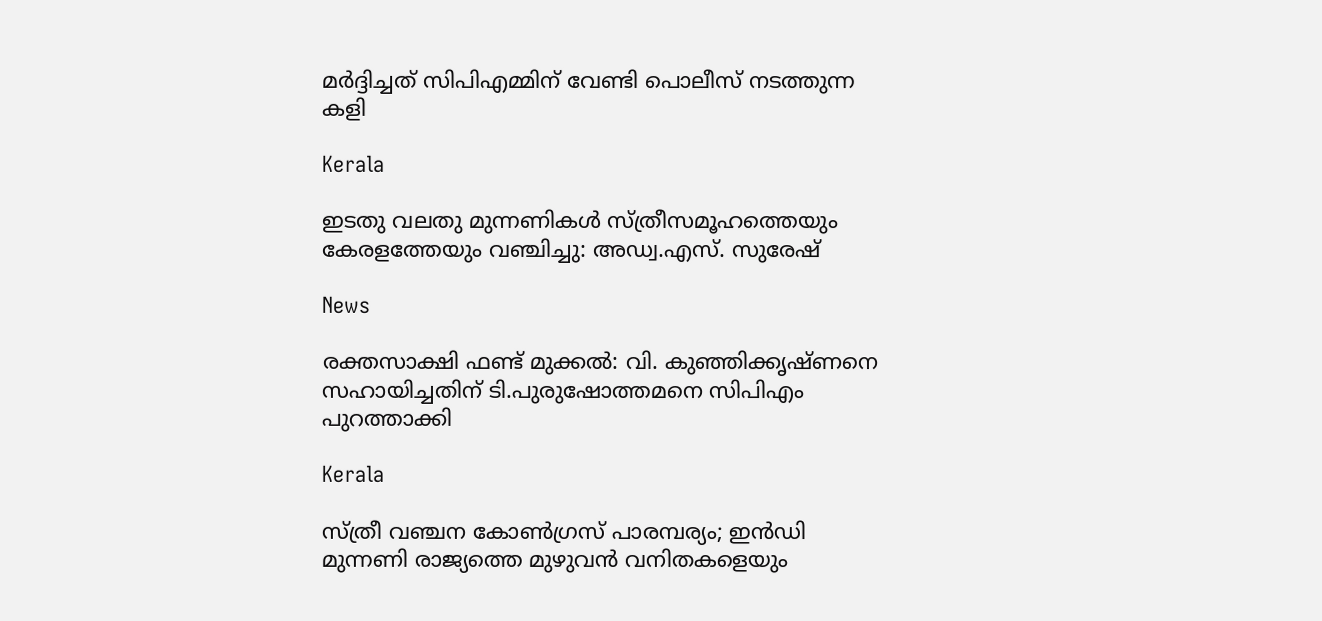മര്‍ദ്ദിച്ചത് സിപിഎമ്മിന് വേണ്ടി പൊലീസ് നടത്തുന്ന കളി

Kerala

ഇടതു വലതു മുന്നണികള്‍ സ്ത്രീസമൂഹത്തെയും കേരളത്തേയും വഞ്ചിച്ചു: അഡ്വ.എസ്. സുരേഷ്

News

രക്തസാക്ഷി ഫണ്ട് മുക്കൽ: വി. കുഞ്ഞിക്കൃഷ്ണനെ സഹായിച്ചതിന് ടി.പുരുഷോത്തമനെ സിപിഎം പുറത്താക്കി

Kerala

സ്ത്രീ വഞ്ചന കോണ്‍ഗ്രസ് പാരമ്പര്യം; ഇന്‍ഡി മുന്നണി രാജ്യത്തെ മുഴുവന്‍ വനിതകളെയും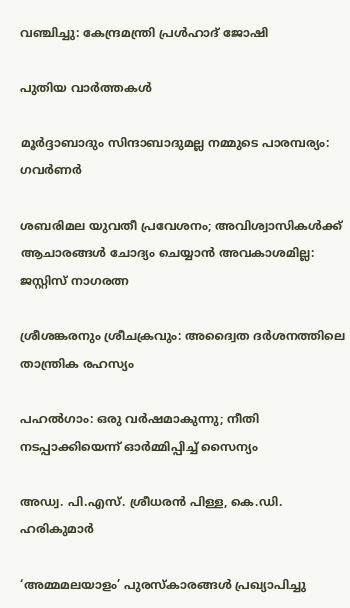വഞ്ചിച്ചു: കേന്ദ്രമന്ത്രി പ്രള്‍ഹാദ് ജോഷി

പുതിയ വാര്‍ത്തകള്‍

മൂർദ്ദാബാദും സിന്ദാബാദുമല്ല നമ്മുടെ പാരമ്പര്യം: ഗവർണർ

ശബരിമല യുവതീ പ്രവേശനം; അവിശ്വാസികൾക്ക് ആചാരങ്ങൾ ചോദ്യം ചെയ്യാൻ അവകാശമില്ല: ജസ്റ്റിസ് നാഗരത്ന

ശ്രീശങ്കരനും ശ്രീചക്രവും: അദ്വൈത ദർശനത്തിലെ താന്ത്രിക രഹസ്യം

പഹൽഗാം: ഒരു വർഷമാകുന്നു; നീതി നടപ്പാക്കിയെന്ന് ഓർമ്മിപ്പിച്ച് സൈന്യം

അഡ്വ. പി.എസ്. ശ്രീധരന്‍ പിള്ള, കെ.ഡി. ഹരികുമാര്‍

‘അമ്മമലയാളം’ പുരസ്‌കാരങ്ങള്‍ പ്രഖ്യാപിച്ചു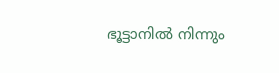ഭൂട്ടാനിൽ നിന്നും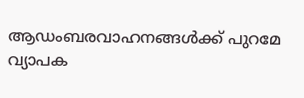ആഡംബരവാഹനങ്ങൾക്ക് പുറമേ വ്യാപക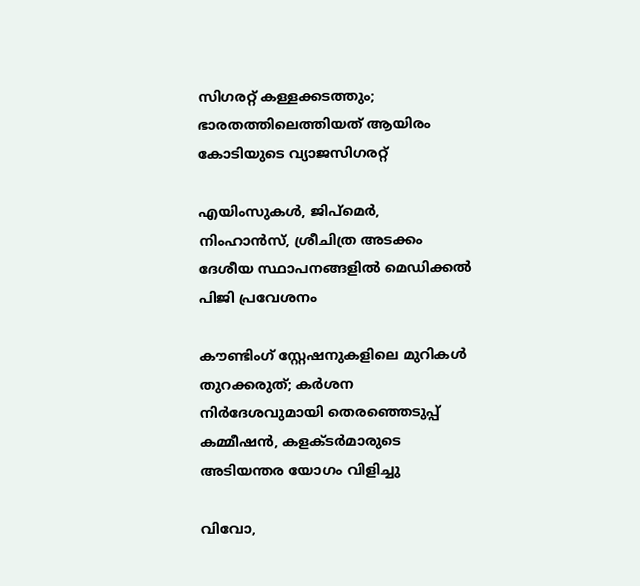സിഗരറ്റ് കള്ളക്കടത്തും; ഭാരതത്തിലെത്തിയത് ആയിരം കോടിയുടെ വ്യാജസിഗരറ്റ്

എയിംസുകള്‍, ജിപ്‌മെര്‍, നിംഹാന്‍സ്, ശ്രീചിത്ര അടക്കം ദേശീയ സ്ഥാപനങ്ങളില്‍ മെഡിക്കല്‍ പിജി പ്രവേശനം

കൗണ്ടിംഗ് സ്റ്റേഷനുകളിലെ മുറികള്‍ തുറക്കരുത്; കര്‍ശന നിര്‍ദേശവുമായി തെരഞ്ഞെടുപ്പ് കമ്മീഷന്‍, കളക്ടര്‍മാരുടെ അടിയന്തര യോഗം വിളിച്ചു

വിവോ,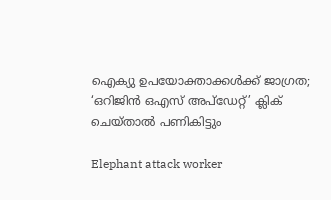ഐക്യു ഉപയോക്താക്കള്‍ക്ക് ജാഗ്രത; ‘ഒറിജിന്‍ ഒഎസ് അപ്‌ഡേറ്റ്’ ക്ലിക് ചെയ്താല്‍ പണികിട്ടും

Elephant attack worker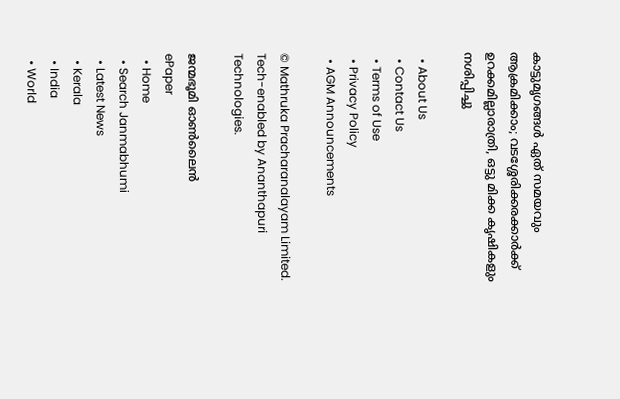കാട്ടുമൃഗങ്ങള്‍ ഏത് സമയവും ആക്രമിക്കാം; വടശ്ശേരിക്കരക്കാര്‍ക്ക് ഉറക്കമില്ലാരാത്രി, ഒട്ടു മിക്ക കൃഷികളും നശിപ്പിച്ചു

  • About Us
  • Contact Us
  • Terms of Use
  • Privacy Policy
  • AGM Announcements

© Mathruka Pracharanalayam Limited.
Tech-enabled by Ananthapuri Technologies.

ജന്മഭൂമി ഓണ്‍ലൈന്‍
ePaper
  • Home
  • Search Janmabhumi
  • Latest News
  • Kerala
  • India
  • World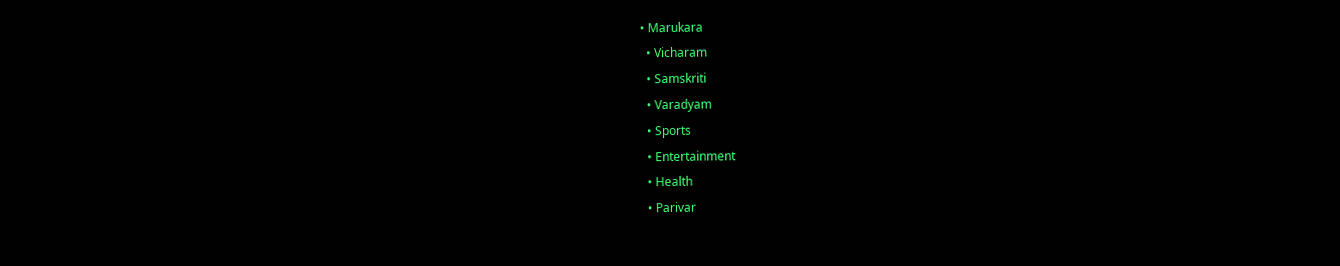• Marukara
  • Vicharam
  • Samskriti
  • Varadyam
  • Sports
  • Entertainment
  • Health
  • Parivar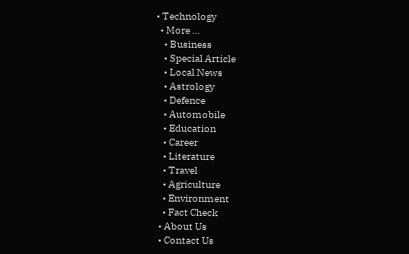• Technology
  • More …
    • Business
    • Special Article
    • Local News
    • Astrology
    • Defence
    • Automobile
    • Education
    • Career
    • Literature
    • Travel
    • Agriculture
    • Environment
    • Fact Check
  • About Us
  • Contact Us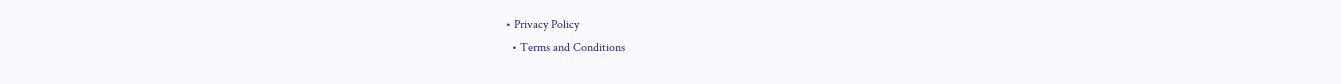• Privacy Policy
  • Terms and Conditions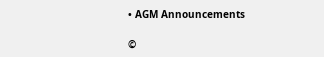• AGM Announcements

©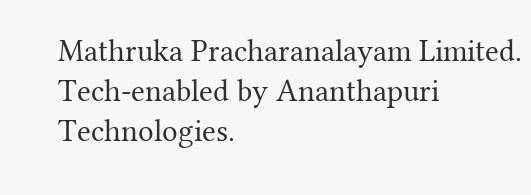Mathruka Pracharanalayam Limited.
Tech-enabled by Ananthapuri Technologies.